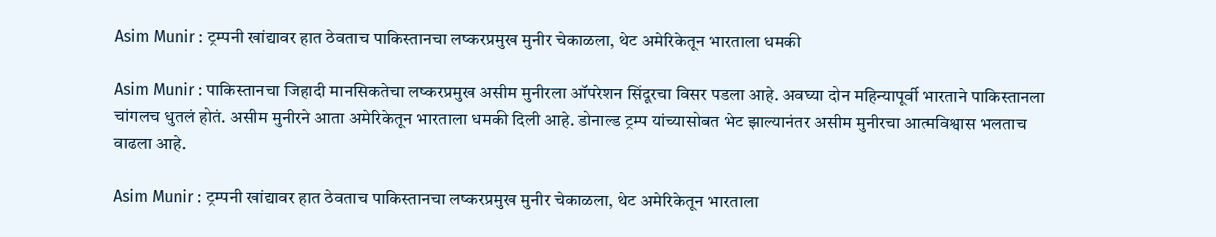Asim Munir : ट्रम्पनी खांद्यावर हात ठेवताच पाकिस्तानचा लष्करप्रमुख मुनीर चेकाळला, थेट अमेरिकेतून भारताला धमकी

Asim Munir : पाकिस्तानचा जिहादी मानसिकतेचा लष्करप्रमुख असीम मुनीरला ऑपरेशन सिंदूरचा विसर पडला आहे. अवघ्या दोन महिन्यापूर्वी भारताने पाकिस्तानला चांगलच धुतलं होतं. असीम मुनीरने आता अमेरिकेतून भारताला धमकी दिली आहे. डोनाल्ड ट्रम्प यांच्यासोबत भेट झाल्यानंतर असीम मुनीरचा आत्मविश्वास भलताच वाढला आहे.

Asim Munir : ट्रम्पनी खांद्यावर हात ठेवताच पाकिस्तानचा लष्करप्रमुख मुनीर चेकाळला, थेट अमेरिकेतून भारताला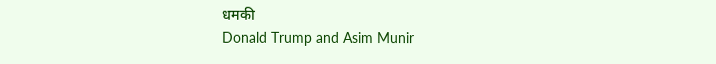धमकी
Donald Trump and Asim Munir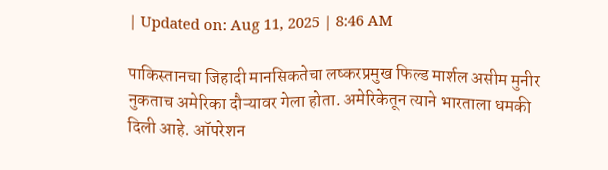| Updated on: Aug 11, 2025 | 8:46 AM

पाकिस्तानचा जिहादी मानसिकतेचा लष्करप्रमुख फिल्ड मार्शल असीम मुनीर नुकताच अमेरिका दौऱ्यावर गेला होता. अमेरिकेतून त्याने भारताला धमकी दिली आहे. ऑपरेशन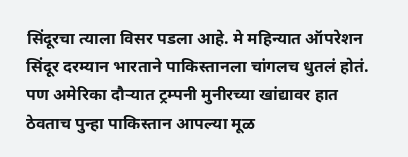सिंदूरचा त्याला विसर पडला आहे. मे महिन्यात ऑपरेशन सिंदूर दरम्यान भारताने पाकिस्तानला चांगलच धुतलं होतं. पण अमेरिका दौऱ्यात ट्रम्पनी मुनीरच्या खांद्यावर हात ठेवताच पुन्हा पाकिस्तान आपल्या मूळ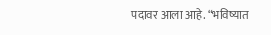पदावर आला आहे. “भविष्यात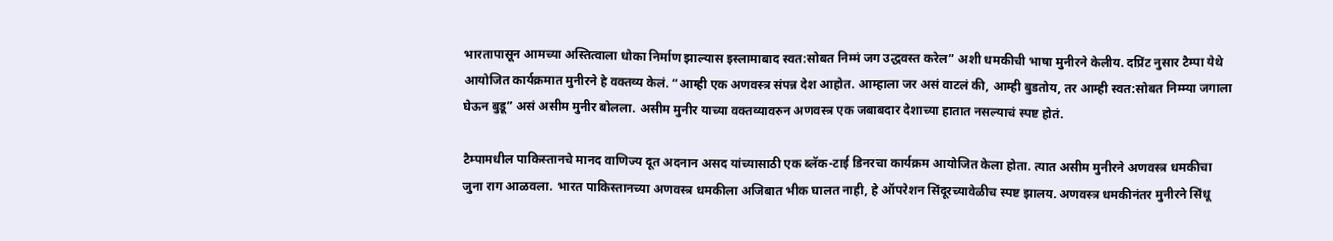भारतापासून आमच्या अस्तित्वाला धोका निर्माण झाल्यास इस्लामाबाद स्वत:सोबत निम्मं जग उद्धवस्त करेल” अशी धमकीची भाषा मुनीरने केलीय. दप्रिंट नुसार टैम्पा येथे आयोजित कार्यक्रमात मुनीरने हे वक्तव्य केलं. “आम्ही एक अणवस्त्र संपन्न देश आहोत. आम्हाला जर असं वाटलं की, आम्ही बुडतोय, तर आम्ही स्वत:सोबत निम्म्या जगाला घेऊन बुडू” असं असीम मुनीर बोलला. असीम मुनीर याच्या वक्तव्यावरुन अणवस्त्र एक जबाबदार देशाच्या हातात नसल्याचं स्पष्ट होतं.

टैम्पामधील पाकिस्तानचे मानद वाणिज्य दूत अदनान असद यांच्यासाठी एक ब्लॅक-टाई डिनरचा कार्यक्रम आयोजित केला होता. त्यात असीम मुनीरने अणवस्त्र धमकीचा जुना राग आळवला. भारत पाकिस्तानच्या अणवस्त्र धमकीला अजिबात भीक घालत नाही, हे ऑपरेशन सिंदूरच्यावेळीच स्पष्ट झालय. अणवस्त्र धमकीनंतर मुनीरने सिंधू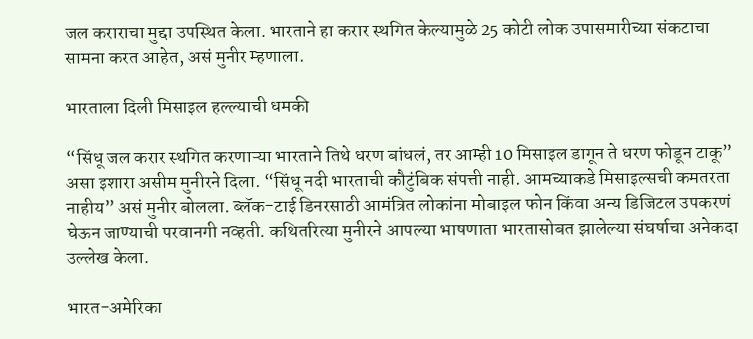जल कराराचा मुद्दा उपस्थित केला. भारताने हा करार स्थगित केल्यामुळे 25 कोटी लोक उपासमारीच्या संकटाचा सामना करत आहेत, असं मुनीर म्हणाला.

भारताला दिली मिसाइल हल्ल्याची धमकी

“सिंधू जल करार स्थगित करणाऱ्या भारताने तिथे धरण बांधलं, तर आम्ही 10 मिसाइल डागून ते धरण फोडून टाकू” असा इशारा असीम मुनीरने दिला. “सिंधू नदी भारताची कौटुंबिक संपत्ती नाही. आमच्याकडे मिसाइल्सची कमतरता नाहीय” असं मुनीर बोलला. ब्लॅक-टाई डिनरसाठी आमंत्रित लोकांना मोबाइल फोन किंवा अन्य डिजिटल उपकरणं घेऊन जाण्याची परवानगी नव्हती. कथितरित्या मुनीरने आपल्या भाषणाता भारतासोबत झालेल्या संघर्षाचा अनेकदा उल्लेख केला.

भारत-अमेरिका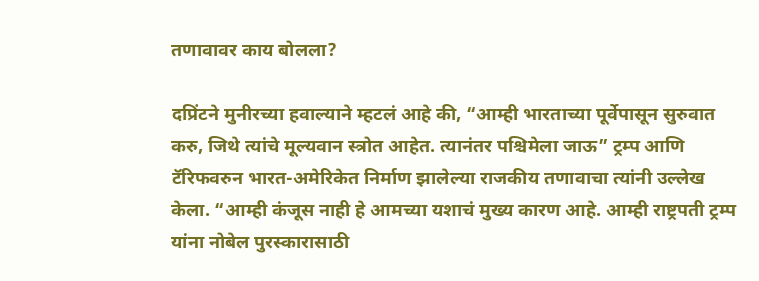तणावावर काय बोलला?

दप्रिंटने मुनीरच्या हवाल्याने म्हटलं आहे की, “आम्ही भारताच्या पूर्वेपासून सुरुवात करु, जिथे त्यांचे मूल्यवान स्त्रोत आहेत. त्यानंतर पश्चिमेला जाऊ” ट्रम्प आणि टॅरिफवरुन भारत-अमेरिकेत निर्माण झालेल्या राजकीय तणावाचा त्यांनी उल्लेख केला. “आम्ही कंजूस नाही हे आमच्या यशाचं मुख्य कारण आहे. आम्ही राष्ट्रपती ट्रम्प यांना नोबेल पुरस्कारासाठी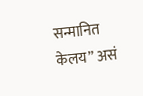सन्मानित केलय” असं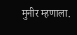मुनीर म्हणाला.